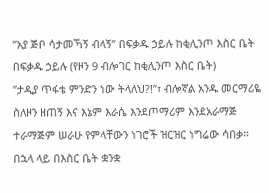”አያ ጅቦ ሳታመኻኝ ብላኝ” በፍቃዱ ኃይሉ ከቂሊንጦ እስር ቤት
በፍቃዱ ኃይሉ (የዞን 9 ብሎገር ከቂሊንጦ እስር ቤት)
”ታዲያ ጥፋቴ ምንድን ነው ትላለህ?!”፣ ብሎኛል አንዱ መርማሪዬ ስለዞን ዘጠኝ እና እኔም እራሴ እንደጦማሪም እንደአራማጅ ተራማጅም ሠራሁ የምላቸውን ነገሮች ዝርዝር ነግሬው ሳበቃ። በኋላ ላይ በእስር ቤት ቋንቋ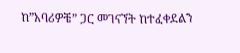ከ”አባሪዎቼ” ጋር መገናኘት ከተፈቀደልን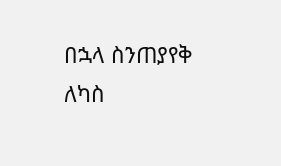በኋላ ስንጠያየቅ ለካስ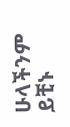ሁላችንም ይቺኑ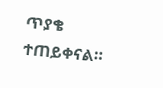ጥያቄ ተጠይቀናል።